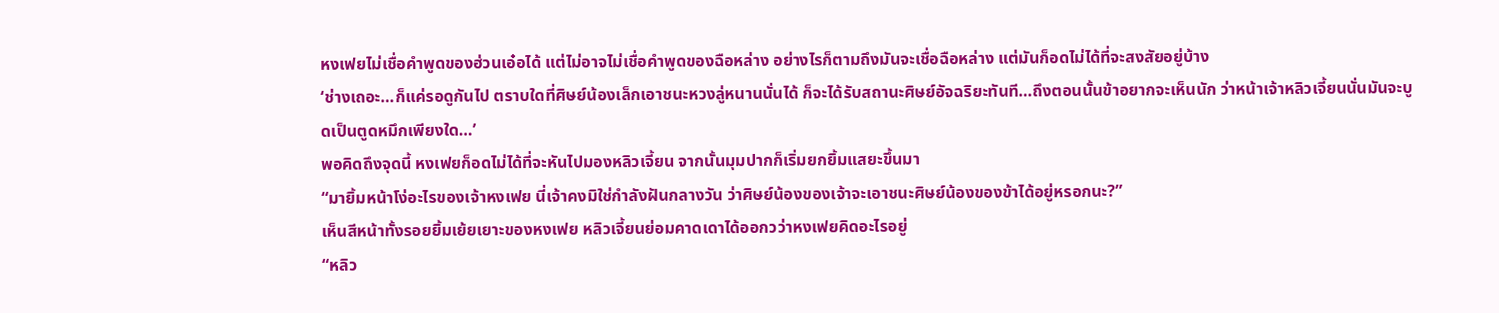หงเฟยไม่เชื่อคำพูดของฮ่วนเอ๋อได้ แต่ไม่อาจไม่เชื่อคำพูดของฉือหล่าง อย่างไรก็ตามถึงมันจะเชื่อฉือหล่าง แต่มันก็อดไม่ได้ที่จะสงสัยอยู่บ้าง
‘ช่างเถอะ…ก็แค่รอดูกันไป ตราบใดที่ศิษย์น้องเล็กเอาชนะหวงลู่หนานนั่นได้ ก็จะได้รับสถานะศิษย์อัจฉริยะทันที…ถึงตอนนั้นข้าอยากจะเห็นนัก ว่าหน้าเจ้าหลิวเจี้ยนนั่นมันจะบูดเป็นตูดหมึกเพียงใด…’
พอคิดถึงจุดนี้ หงเฟยก็อดไม่ได้ที่จะหันไปมองหลิวเจี้ยน จากนั้นมุมปากก็เริ่มยกยิ้มแสยะขึ้นมา
“มายิ้มหน้าโง่อะไรของเจ้าหงเฟย นี่เจ้าคงมิใช่กำลังฝันกลางวัน ว่าศิษย์น้องของเจ้าจะเอาชนะศิษย์น้องของข้าได้อยู่หรอกนะ?”
เห็นสีหน้าทั้งรอยยิ้มเย้ยเยาะของหงเฟย หลิวเจี้ยนย่อมคาดเดาได้ออกวว่าหงเฟยคิดอะไรอยู่
“หลิว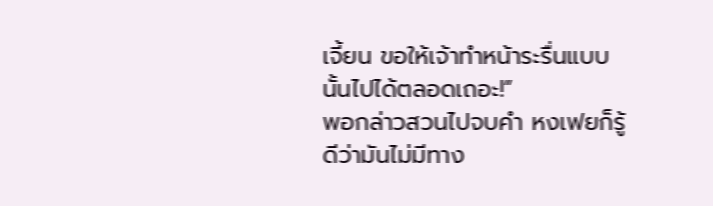เจี้ยน ขอให้เจ้าทำหน้าระรื่นแบบนั้นไปได้ตลอดเถอะ!”
พอกล่าวสวนไปจบคำ หงเฟยก็รู้ดีว่ามันไม่มีทาง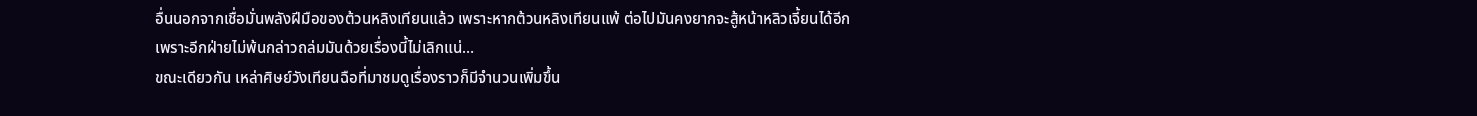อื่นนอกจากเชื่อมั่นพลังฝีมือของต้วนหลิงเทียนแล้ว เพราะหากต้วนหลิงเทียนแพ้ ต่อไปมันคงยากจะสู้หน้าหลิวเจี้ยนได้อีก เพราะอีกฝ่ายไม่พ้นกล่าวถล่มมันด้วยเรื่องนี้ไม่เลิกแน่…
ขณะเดียวกัน เหล่าศิษย์วังเทียนฉือที่มาชมดูเรื่องราวก็มีจำนวนเพิ่มขึ้น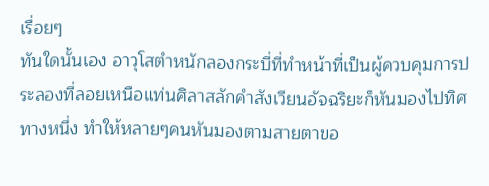เรื่อยๆ
ทันใดนั้นเอง อาวุโสตำหนักลองกระบี่ที่ทำหน้าที่เป็นผู้ควบคุมการประลองที่ลอยเหนือแท่นศิลาสลักคำสังเวียนอัจฉริยะก็หันมองไปทิศทางหนึ่ง ทำให้หลายๆคนหันมองตามสายตาขอ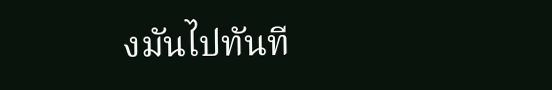งมันไปทันที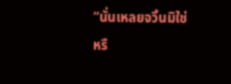“นั่นเหลยจวิ้นมิใช่หรื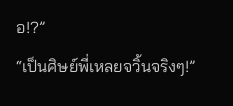อ!?”
“เป็นศิษย์พี่เหลยจวิ้นจริงๆ!”